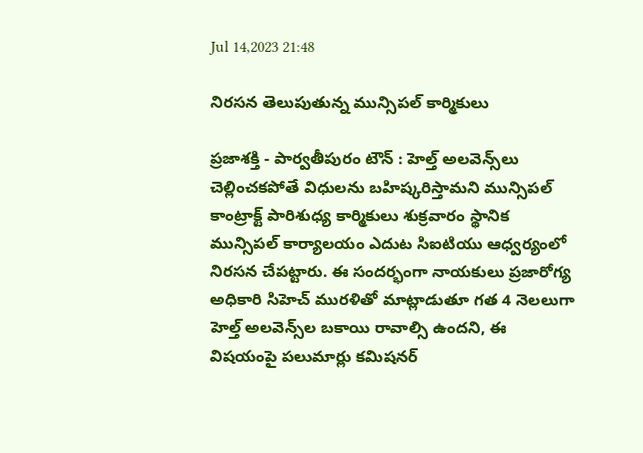Jul 14,2023 21:48

నిరసన తెలుపుతున్న మున్సిపల్‌ కార్మికులు

ప్రజాశక్తి - పార్వతీపురం టౌన్‌ : హెల్త్‌ అలవెన్స్‌లు చెల్లించకపోతే విధులను బహిష్కరిస్తామని మున్సిపల్‌ కాంట్రాక్ట్‌ పారిశుధ్య కార్మికులు శుక్రవారం స్థానిక మున్సిపల్‌ కార్యాలయం ఎదుట సిఐటియు ఆధ్వర్యంలో నిరసన చేపట్టారు. ఈ సందర్భంగా నాయకులు ప్రజారోగ్య అధికారి సిహెచ్‌ మురళితో మాట్లాడుతూ గత 4 నెలలుగా హెల్త్‌ అలవెన్స్‌ల బకాయి రావాల్సి ఉందని, ఈ విషయంపై పలుమార్లు కమిషనర్‌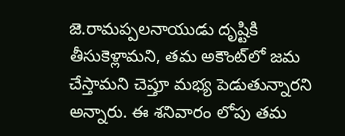జె.రామప్పలనాయుడు దృష్టికి తీసుకెళ్లామని, తమ అకౌంట్‌లో జమ చేస్తామని చెప్తూ మభ్య పెడుతున్నారని అన్నారు. ఈ శనివారం లోపు తమ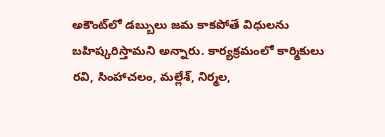అకౌంట్‌లో డబ్బులు జమ కాకపోతే విధులను బహిష్కరిస్తామని అన్నారు. కార్యక్రమంలో కార్మికులు రవి, సింహాచలం, మల్లేశ్‌, నిర్మల,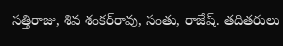సత్తిరాజు, శివ శంకర్‌రావు, సంతు, రాజేష్‌. తదితరులు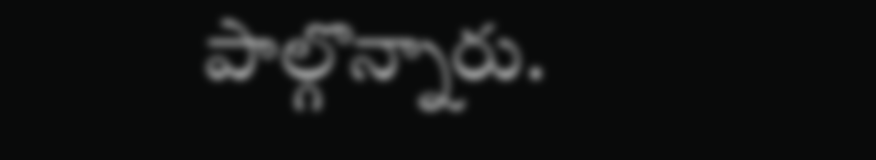పాల్గొన్నారు.